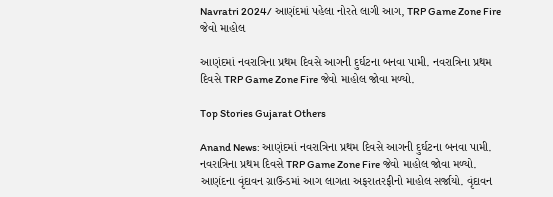Navratri 2024/ આણંદમાં પહેલા નોરતે લાગી આગ, TRP Game Zone Fire જેવો માહોલ

આણંદમાં નવરાત્રિના પ્રથમ દિવસે આગની દુર્ઘટના બનવા પામી. નવરાત્રિના પ્રથમ દિવસે TRP Game Zone Fire જેવો માહોલ જોવા મળ્યો.

Top Stories Gujarat Others

Anand News: આણંદમાં નવરાત્રિના પ્રથમ દિવસે આગની દુર્ઘટના બનવા પામી. નવરાત્રિના પ્રથમ દિવસે TRP Game Zone Fire જેવો માહોલ જોવા મળ્યો. આણંદના વૃંદાવન ગ્રાઉન્ડમાં આગ લાગતા અફરાતરફીનો માહોલ સર્જાયો. વૃંદાવન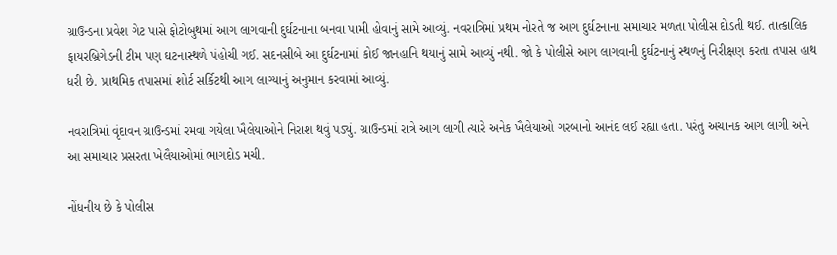ગ્રાઉન્ડના પ્રવેશ ગેટ પાસે ફોટોબુથમાં આગ લાગવાની દુર્ઘટનાના બનવા પામી હોવાનું સામે આવ્યું. નવરાત્રિમાં પ્રથમ નોરતે જ આગ દુર્ઘટનાના સમાચાર મળતા પોલીસ દોડતી થઈ. તાત્કાલિક ફાયરબ્રિગેડની ટીમ પણ ઘટનાસ્થળે પંહોચી ગઈ. સદનસીબે આ દુર્ઘટનામાં કોઈ જાનહાનિ થયાનું સામે આવ્યું નથી. જો કે પોલીસે આગ લાગવાની દુર્ઘટનાનું સ્થળનું નિરીક્ષણ કરતા તપાસ હાથ ધરી છે. પ્રાથમિક તપાસમાં શોર્ટ સર્કિટથી આગ લાગ્યાનું અનુમાન કરવામાં આવ્યું.

નવરાત્રિમાં વૃંદાવન ગ્રાઉન્ડમાં રમવા ગયેલા ખૈલેયાઓને નિરાશ થવું પડ્યું. ગ્રાઉન્ડમાં રાત્રે આગ લાગી ત્યારે અનેક ખૈલેયાઓ ગરબાનો આનંદ લઈ રહ્યા હતા. પરંતુ અચાનક આગ લાગી અને આ સમાચાર પ્રસરતા ખેલૈયાઓમાં ભાગદોડ મચી.

નોંધનીય છે કે પોલીસ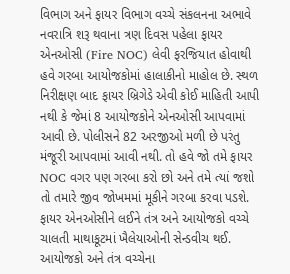વિભાગ અને ફાયર વિભાગ વચ્ચે સંકલનના અભાવે નવરાત્રિ શરૂ થવાના ત્રણ દિવસ પહેલા ફાયર એનઓસી (Fire NOC) લેવી ફરજિયાત હોવાથી હવે ગરબા આયોજકોમાં હાલાકીનો માહોલ છે. સ્થળ નિરીક્ષણ બાદ ફાયર બ્રિગેડે એવી કોઈ માહિતી આપી નથી કે જેમાં 8 આયોજકોને એનઓસી આપવામાં આવી છે. પોલીસને 82 અરજીઓ મળી છે પરંતુ મંજૂરી આપવામાં આવી નથી. તો હવે જો તમે ફાયર NOC વગર પણ ગરબા કરો છો અને તમે ત્યાં જશો તો તમારે જીવ જોખમમાં મૂકીને ગરબા કરવા પડશે. ફાયર એનઓસીને લઈને તંત્ર અને આયોજકો વચ્ચે ચાલતી માથાકૂટમાં ખૈલેયાઓની સેન્ડવીચ થઈ. આયોજકો અને તંત્ર વચ્ચેના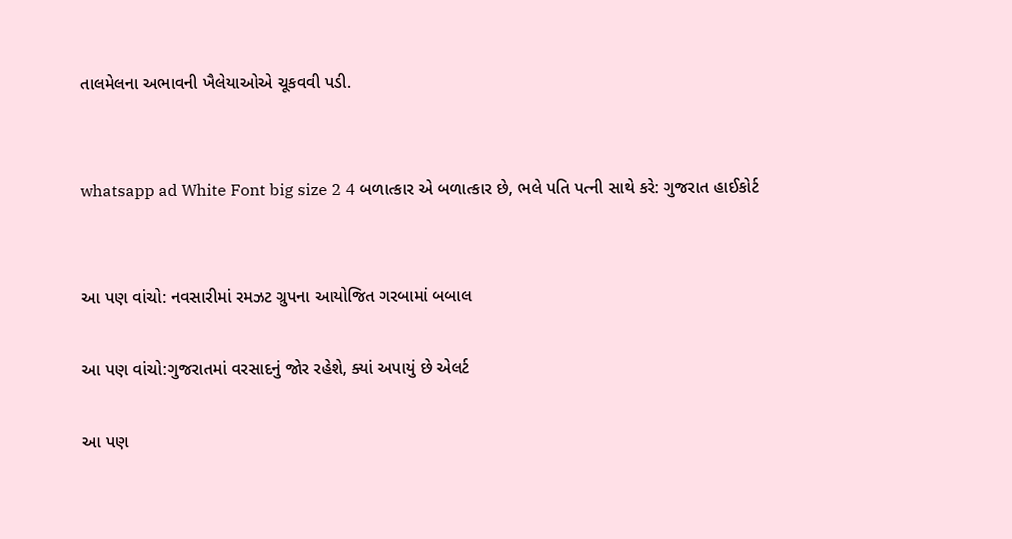તાલમેલના અભાવની ખૈલેયાઓએ ચૂકવવી પડી.


whatsapp ad White Font big size 2 4 બળાત્કાર એ બળાત્કાર છે, ભલે પતિ પત્ની સાથે કરે: ગુજરાત હાઈકોર્ટ


આ પણ વાંચો: નવસારીમાં રમઝટ ગ્રુપના આયોજિત ગરબામાં બબાલ

આ પણ વાંચો:ગુજરાતમાં વરસાદનું જોર રહેશે, ક્યાં અપાયું છે એલર્ટ

આ પણ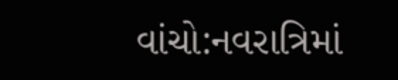વાંચો:નવરાત્રિમાં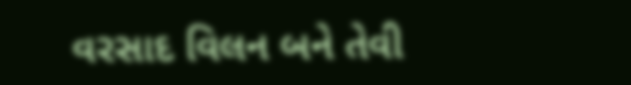વરસાદ વિલન બને તેવી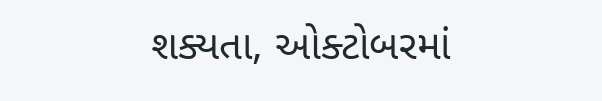શક્યતા, ઓક્ટોબરમાં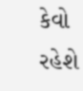કેવો રહેશે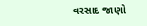વરસાદ જાણો